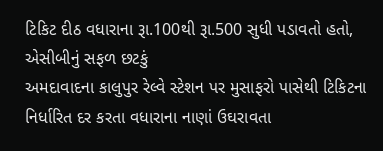ટિકિટ દીઠ વધારાના રૂા.100થી રૂા.500 સુધી પડાવતો હતો, એસીબીનું સફળ છટકું
અમદાવાદના કાલુપુર રેલ્વે સ્ટેશન પર મુસાફરો પાસેથી ટિકિટના નિર્ધારિત દર કરતા વધારાના નાણાં ઉઘરાવતા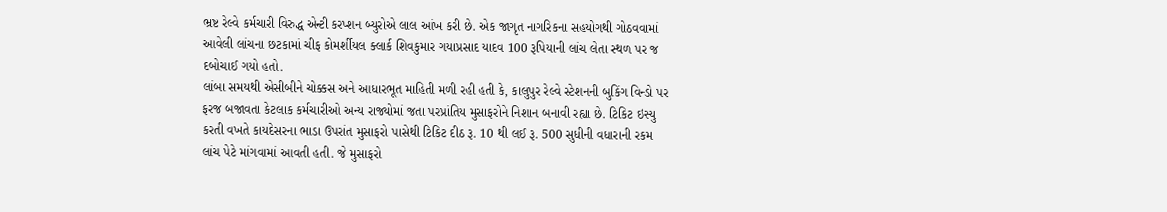ભ્રષ્ટ રેલ્વે કર્મચારી વિરુદ્ધ એન્ટી કરપ્શન બ્યુરોએ લાલ આંખ કરી છે. એક જાગૃત નાગરિકના સહયોગથી ગોઠવવામાં આવેલી લાંચના છટકામાં ચીફ કોમર્શીયલ ક્લાર્ક શિવકુમાર ગયાપ્રસાદ યાદવ 100 રૂપિયાની લાંચ લેતા સ્થળ પર જ દબોચાઈ ગયો હતો.
લાંબા સમયથી એસીબીને ચોક્કસ અને આધારભૂત માહિતી મળી રહી હતી કે, કાલુપુર રેલ્વે સ્ટેશનની બુકિંગ વિન્ડો પર ફરજ બજાવતા કેટલાક કર્મચારીઓ અન્ય રાજ્યોમાં જતા પરપ્રાંતિય મુસાફરોને નિશાન બનાવી રહ્યા છે. ટિકિટ ઇસ્યુ કરતી વખતે કાયદેસરના ભાડા ઉપરાંત મુસાફરો પાસેથી ટિકિટ દીઠ રૂ. 10 થી લઈ રૂ. 500 સુધીની વધારાની રકમ લાંચ પેટે માંગવામાં આવતી હતી. જે મુસાફરો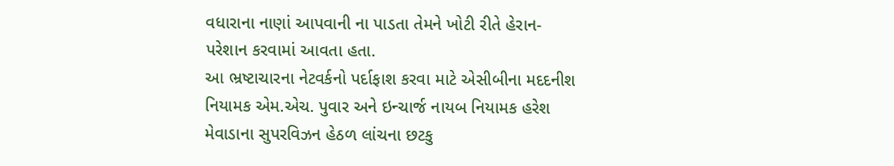વધારાના નાણાં આપવાની ના પાડતા તેમને ખોટી રીતે હેરાન-પરેશાન કરવામાં આવતા હતા.
આ ભ્રષ્ટાચારના નેટવર્કનો પર્દાફાશ કરવા માટે એસીબીના મદદનીશ નિયામક એમ.એચ. પુવાર અને ઇન્ચાર્જ નાયબ નિયામક હરેશ મેવાડાના સુપરવિઝન હેઠળ લાંચના છટકુ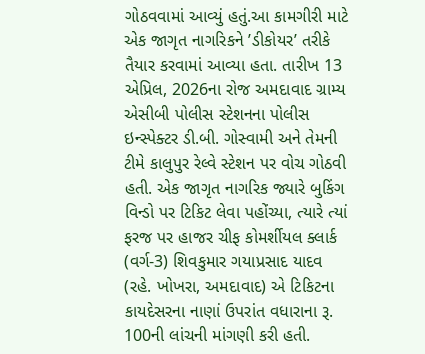ગોઠવવામાં આવ્યું હતું.આ કામગીરી માટે એક જાગૃત નાગરિકને ’ડીકોયર’ તરીકે તૈયાર કરવામાં આવ્યા હતા. તારીખ 13 એપ્રિલ, 2026ના રોજ અમદાવાદ ગ્રામ્ય એસીબી પોલીસ સ્ટેશનના પોલીસ ઇન્સ્પેક્ટર ડી.બી. ગોસ્વામી અને તેમની ટીમે કાલુપુર રેલ્વે સ્ટેશન પર વોચ ગોઠવી હતી. એક જાગૃત નાગરિક જ્યારે બુકિંગ વિન્ડો પર ટિકિટ લેવા પહોંચ્યા, ત્યારે ત્યાં ફરજ પર હાજર ચીફ કોમર્શીયલ ક્લાર્ક (વર્ગ-3) શિવકુમાર ગયાપ્રસાદ યાદવ (રહે. ખોખરા, અમદાવાદ) એ ટિકિટના કાયદેસરના નાણાં ઉપરાંત વધારાના રૂ. 100ની લાંચની માંગણી કરી હતી.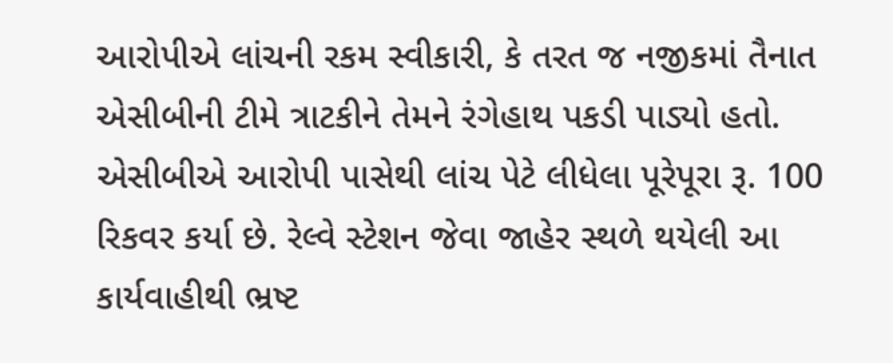આરોપીએ લાંચની રકમ સ્વીકારી, કે તરત જ નજીકમાં તૈનાત એસીબીની ટીમે ત્રાટકીને તેમને રંગેહાથ પકડી પાડ્યો હતો. એસીબીએ આરોપી પાસેથી લાંચ પેટે લીધેલા પૂરેપૂરા રૂ. 100 રિકવર કર્યા છે. રેલ્વે સ્ટેશન જેવા જાહેર સ્થળે થયેલી આ કાર્યવાહીથી ભ્રષ્ટ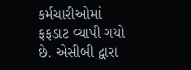કર્મચારીઓમાં ફફડાટ વ્યાપી ગયો છે. એસીબી દ્વારા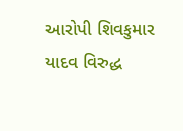આરોપી શિવકુમાર યાદવ વિરુદ્ધ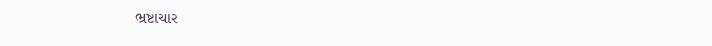ભ્રષ્ટાચાર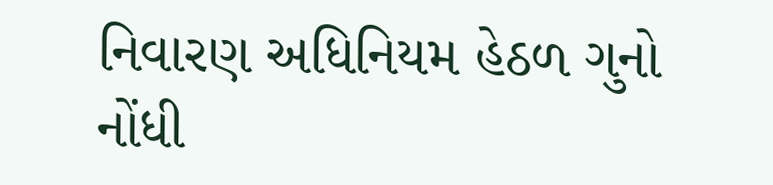નિવારણ અધિનિયમ હેઠળ ગુનો નોંધી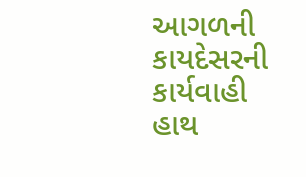આગળની કાયદેસરની કાર્યવાહી હાથ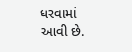ધરવામાં આવી છે.